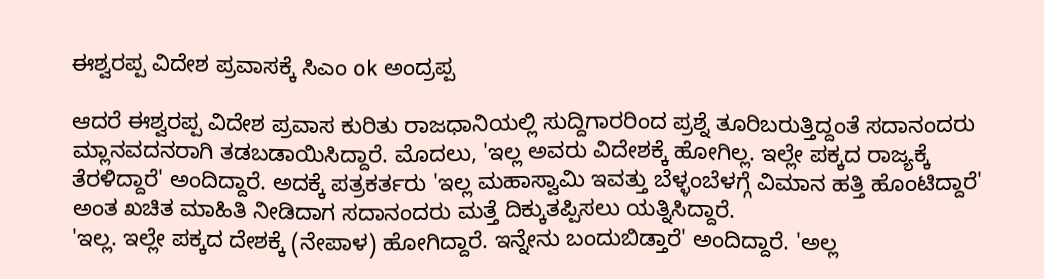ಈಶ್ವರಪ್ಪ ವಿದೇಶ ಪ್ರವಾಸಕ್ಕೆ ಸಿಎಂ ok ಅಂದ್ರಪ್ಪ

ಆದರೆ ಈಶ್ವರಪ್ಪ ವಿದೇಶ ಪ್ರವಾಸ ಕುರಿತು ರಾಜಧಾನಿಯಲ್ಲಿ ಸುದ್ದಿಗಾರರಿಂದ ಪ್ರಶ್ನೆ ತೂರಿಬರುತ್ತಿದ್ದಂತೆ ಸದಾನಂದರು ಮ್ಲಾನವದನರಾಗಿ ತಡಬಡಾಯಿಸಿದ್ದಾರೆ. ಮೊದಲು, 'ಇಲ್ಲ ಅವರು ವಿದೇಶಕ್ಕೆ ಹೋಗಿಲ್ಲ. ಇಲ್ಲೇ ಪಕ್ಕದ ರಾಜ್ಯಕ್ಕೆ ತೆರಳಿದ್ದಾರೆ' ಅಂದಿದ್ದಾರೆ. ಅದಕ್ಕೆ ಪತ್ರಕರ್ತರು 'ಇಲ್ಲ ಮಹಾಸ್ವಾಮಿ ಇವತ್ತು ಬೆಳ್ಳಂಬೆಳಗ್ಗೆ ವಿಮಾನ ಹತ್ತಿ ಹೊಂಟಿದ್ದಾರೆ' ಅಂತ ಖಚಿತ ಮಾಹಿತಿ ನೀಡಿದಾಗ ಸದಾನಂದರು ಮತ್ತೆ ದಿಕ್ಕುತಪ್ಪಿಸಲು ಯತ್ನಿಸಿದ್ದಾರೆ.
'ಇಲ್ಲ. ಇಲ್ಲೇ ಪಕ್ಕದ ದೇಶಕ್ಕೆ (ನೇಪಾಳ) ಹೋಗಿದ್ದಾರೆ. ಇನ್ನೇನು ಬಂದುಬಿಡ್ತಾರೆ' ಅಂದಿದ್ದಾರೆ. 'ಅಲ್ಲ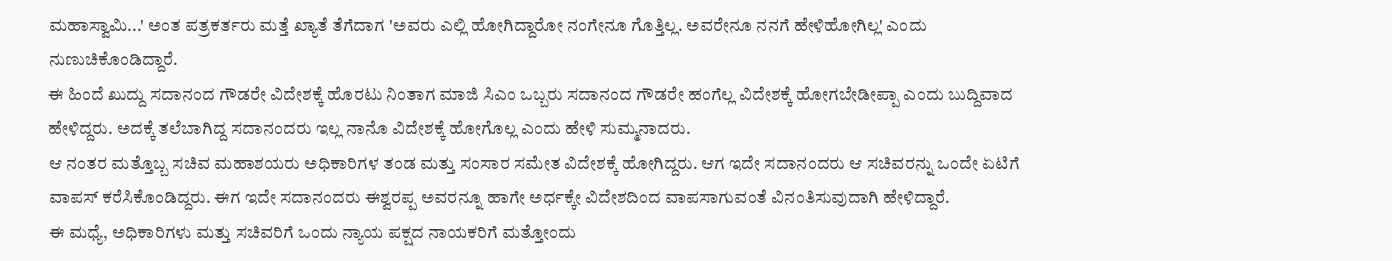ಮಹಾಸ್ವಾಮಿ...' ಅಂತ ಪತ್ರಕರ್ತರು ಮತ್ತೆ ಖ್ಯಾತೆ ತೆಗೆದಾಗ 'ಅವರು ಎಲ್ಲಿ ಹೋಗಿದ್ದಾರೋ ನಂಗೇನೂ ಗೊತ್ತಿಲ್ಲ. ಅವರೇನೂ ನನಗೆ ಹೇಳಿಹೋಗಿಲ್ಲ' ಎಂದು ನುಣುಚಿಕೊಂಡಿದ್ದಾರೆ.
ಈ ಹಿಂದೆ ಖುದ್ದು ಸದಾನಂದ ಗೌಡರೇ ವಿದೇಶಕ್ಕೆ ಹೊರಟು ನಿಂತಾಗ ಮಾಜಿ ಸಿಎಂ ಒಬ್ಬರು ಸದಾನಂದ ಗೌಡರೇ ಹಂಗೆಲ್ಲ ವಿದೇಶಕ್ಕೆ ಹೋಗಬೇಡೀಪ್ಪಾ ಎಂದು ಬುದ್ದಿವಾದ ಹೇಳಿದ್ದರು. ಅದಕ್ಕೆ ತಲೆಬಾಗಿದ್ದ ಸದಾನಂದರು ಇಲ್ಲ ನಾನೊ ವಿದೇಶಕ್ಕೆ ಹೋಗೊಲ್ಲ ಎಂದು ಹೇಳಿ ಸುಮ್ಮನಾದರು.
ಆ ನಂತರ ಮತ್ತೊಬ್ಬ ಸಚಿವ ಮಹಾಶಯರು ಅಧಿಕಾರಿಗಳ ತಂಡ ಮತ್ತು ಸಂಸಾರ ಸಮೇತ ವಿದೇಶಕ್ಕೆ ಹೋಗಿದ್ದರು. ಆಗ ಇದೇ ಸದಾನಂದರು ಆ ಸಚಿವರನ್ನು ಒಂದೇ ಏಟಿಗೆ ವಾಪಸ್ ಕರೆಸಿಕೊಂಡಿದ್ದರು. ಈಗ ಇದೇ ಸದಾನಂದರು ಈಶ್ವರಪ್ಪ ಅವರನ್ನೂ ಹಾಗೇ ಅರ್ಧಕ್ಕೇ ವಿದೇಶದಿಂದ ವಾಪಸಾಗುವಂತೆ ವಿನಂತಿಸುವುದಾಗಿ ಹೇಳಿದ್ದಾರೆ.
ಈ ಮಧ್ಯೆ, ಅಧಿಕಾರಿಗಳು ಮತ್ತು ಸಚಿವರಿಗೆ ಒಂದು ನ್ಯಾಯ ಪಕ್ಷದ ನಾಯಕರಿಗೆ ಮತ್ತೋಂದು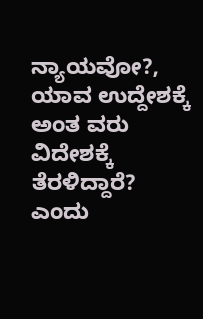ನ್ಯಾಯವೋ?, ಯಾವ ಉದ್ದೇಶಕ್ಕೆ ಅಂತ ವರು ವಿದೇಶಕ್ಕೆ ತೆರಳಿದ್ದಾರೆ? ಎಂದು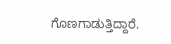ಗೊಣಗಾಡುತ್ತಿದ್ದಾರೆ.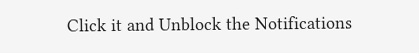Click it and Unblock the Notifications